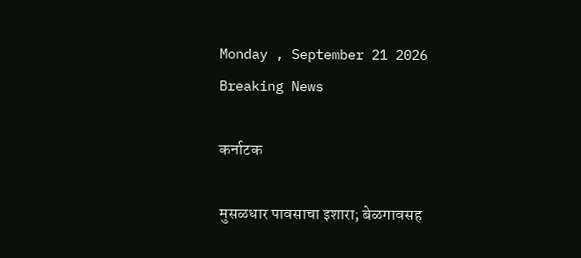Monday , September 21 2026
Breaking News

कर्नाटक

मुसळधार पावसाचा इशारा; बेळगावसह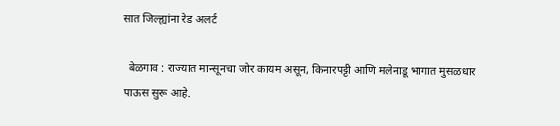सात जिल्ह्यांना रेड अलर्ट

  बेळगाव : राज्यात मान्सूनचा जोर कायम असून, किनारपट्टी आणि मलेनाडू भागात मुसळधार पाऊस सुरू आहे.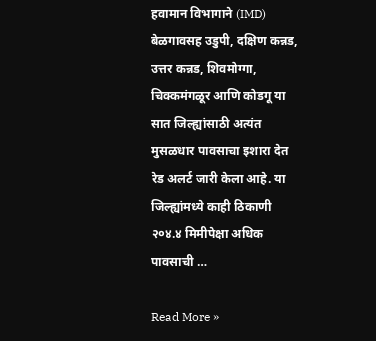हवामान विभागाने (IMD) बेळगावसह उडुपी, दक्षिण कन्नड, उत्तर कन्नड, शिवमोग्गा, चिक्कमंगळूर आणि कोडगू या सात जिल्ह्यांसाठी अत्यंत मुसळधार पावसाचा इशारा देत रेड अलर्ट जारी केला आहे. या जिल्ह्यांमध्ये काही ठिकाणी २०४.४ मिमीपेक्षा अधिक पावसाची …

Read More »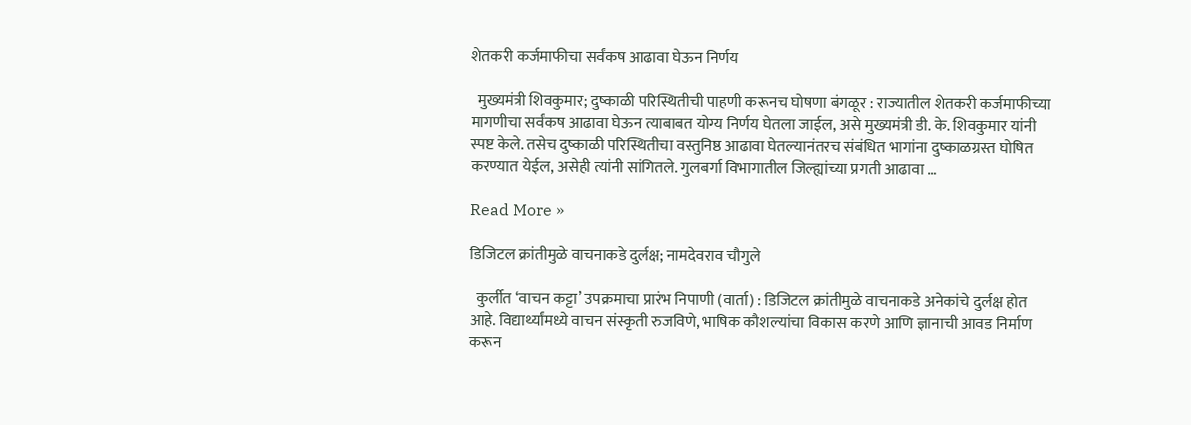शेतकरी कर्जमाफीचा सर्वंकष आढावा घेऊन निर्णय

  मुख्यमंत्री शिवकुमार; दुष्काळी परिस्थितीची पाहणी करूनच घोषणा बंगळूर : राज्यातील शेतकरी कर्जमाफीच्या मागणीचा सर्वंकष आढावा घेऊन त्याबाबत योग्य निर्णय घेतला जाईल, असे मुख्यमंत्री डी. के. शिवकुमार यांनी स्पष्ट केले. तसेच दुष्काळी परिस्थितीचा वस्तुनिष्ठ आढावा घेतल्यानंतरच संबंधित भागांना दुष्काळग्रस्त घोषित करण्यात येईल, असेही त्यांनी सांगितले. गुलबर्गा विभागातील जिल्ह्यांच्या प्रगती आढावा …

Read More »

डिजिटल क्रांतीमुळे वाचनाकडे दुर्लक्ष; नामदेवराव चौगुले

  कुर्लीत ‘वाचन कट्टा’ उपक्रमाचा प्रारंभ निपाणी (वार्ता) : डिजिटल क्रांतीमुळे वाचनाकडे अनेकांचे दुर्लक्ष होत आहे. विद्यार्थ्यांमध्ये वाचन संस्कृती रुजविणे, भाषिक कौशल्यांचा विकास करणे आणि ज्ञानाची आवड निर्माण करून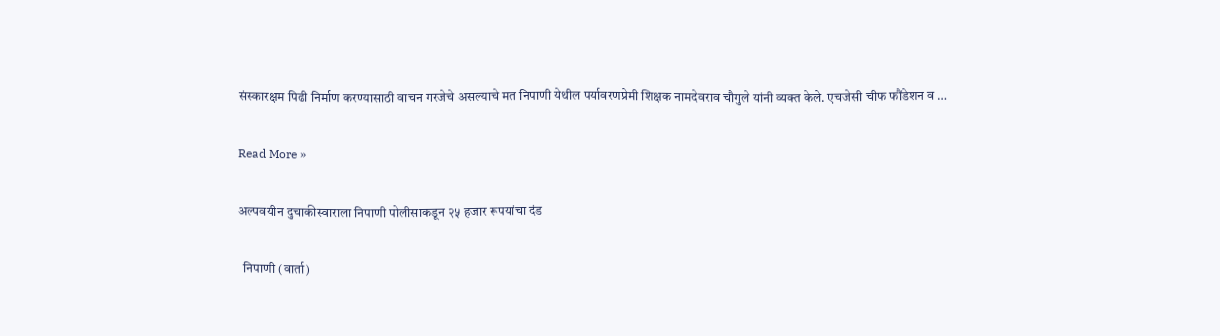संस्कारक्षम पिढी निर्माण करण्यासाठी वाचन गरजेचे असल्याचे मत निपाणी येथील पर्यावरणप्रेमी शिक्षक नामदेवराव चौगुले यांनी व्यक्त केले. एचजेसी चीफ फौंडेशन व …

Read More »

अल्पवयीन दुचाकीस्वाराला निपाणी पोलीसाकडून २५ हजार रूपयांचा दंड

  निपाणी (वार्ता)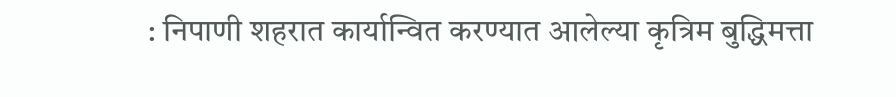: निपाणी शहरात कार्यान्वित करण्यात आलेल्या कृत्रिम बुद्धिमत्ता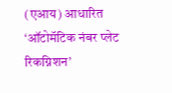(एआय) आधारित ‘ऑटोमॅटिक नंबर प्लेट रिकग्निशन’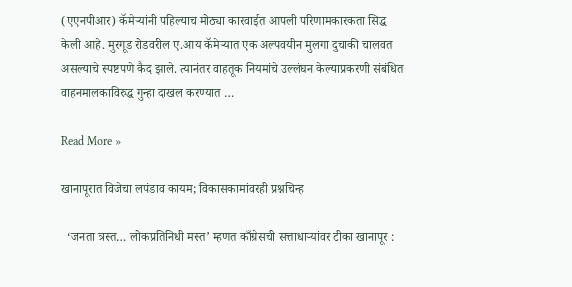(एएनपीआर) कॅमेऱ्यांनी पहिल्याच मोठ्या कारवाईत आपली परिणामकारकता सिद्ध केली आहे. मुरगूड रोडवरील ए.आय कॅमेऱ्यात एक अल्पवयीन मुलगा दुचाकी चालवत असल्याचे स्पष्टपणे कैद झाले. त्यानंतर वाहतूक नियमांचे उल्लंघन केल्याप्रकरणी संबंधित वाहनमालकाविरुद्ध गुन्हा दाखल करण्यात …

Read More »

खानापूरात विजेचा लपंडाव कायम; विकासकामांवरही प्रश्नचिन्ह

  ‘जनता त्रस्त… लोकप्रतिनिधी मस्त’ म्हणत काँग्रेसची सत्ताधाऱ्यांवर टीका खानापूर :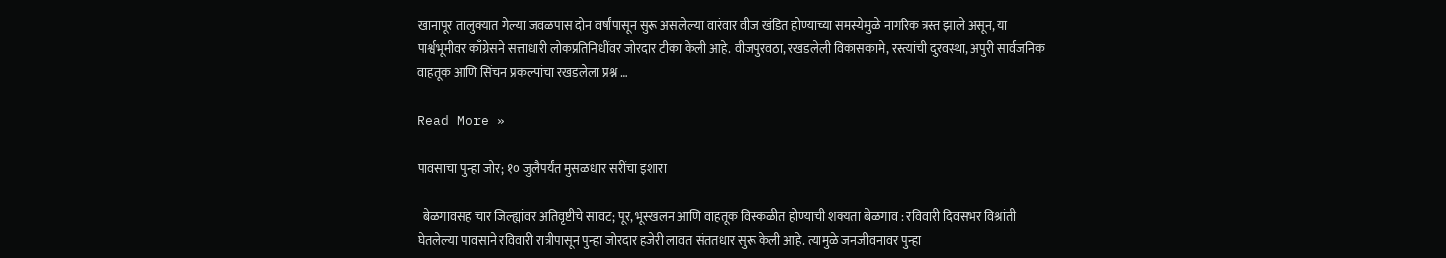खानापूर तालुक्यात गेल्या जवळपास दोन वर्षांपासून सुरू असलेल्या वारंवार वीज खंडित होण्याच्या समस्येमुळे नागरिक त्रस्त झाले असून, या पार्श्वभूमीवर काँग्रेसने सत्ताधारी लोकप्रतिनिधींवर जोरदार टीका केली आहे. वीजपुरवठा, रखडलेली विकासकामे, रस्त्यांची दुरवस्था, अपुरी सार्वजनिक वाहतूक आणि सिंचन प्रकल्पांचा रखडलेला प्रश्न …

Read More »

पावसाचा पुन्हा जोर; १० जुलैपर्यंत मुसळधार सरींचा इशारा

  बेळगावसह चार जिल्ह्यांवर अतिवृष्टीचे सावट; पूर, भूस्खलन आणि वाहतूक विस्कळीत होण्याची शक्यता बेळगाव : रविवारी दिवसभर विश्रांती घेतलेल्या पावसाने रविवारी रात्रीपासून पुन्हा जोरदार हजेरी लावत संततधार सुरू केली आहे. त्यामुळे जनजीवनावर पुन्हा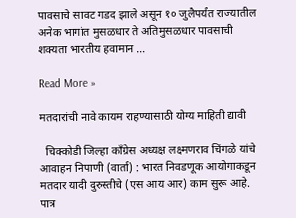पावसाचे सावट गडद झाले असून १० जुलैपर्यंत राज्यातील अनेक भागांत मुसळधार ते अतिमुसळधार पावसाची शक्यता भारतीय हवामान …

Read More »

मतदारांची नावे कायम राहण्यासाठी योग्य माहिती द्यावी

  चिक्कोडी जिल्हा काँग्रेस अध्यक्ष लक्ष्मणराव चिंगळे यांचे आवाहन निपाणी (वार्ता) : भारत निवडणूक आयोगाकडून मतदार यादी दुरुस्तीचे (एस आय आर) काम सुरू आहे. पात्र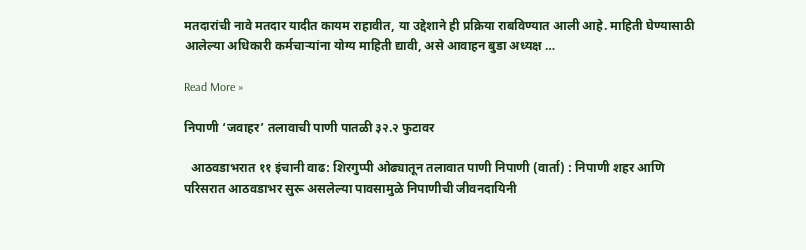मतदारांची नावे मतदार यादीत कायम राहावीत, या उद्देशाने ही प्रक्रिया राबविण्यात आली आहे. माहिती घेण्यासाठी आलेल्या अधिकारी कर्मचाऱ्यांना योग्य माहिती द्यावी, असे आवाहन बुडा अध्यक्ष …

Read More »

निपाणी ‘जवाहर’ तलावाची पाणी पातळी ३२.२ फुटावर

  आठवडाभरात ११ इंचानी वाढ: शिरगुप्पी ओढ्यातून तलावात पाणी निपाणी (वार्ता) : निपाणी शहर आणि परिसरात आठवडाभर सुरू असलेल्या पावसामुळे निपाणीची जीवनदायिनी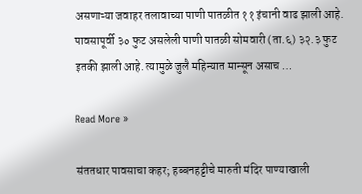असणाऱ्या जवाहर तलावाच्या पाणी पातळीत ११ इंचानी वाढ झाली आहे. पावसापूर्वी ३० फुट असलेली पाणी पातळी सोमवारी (ता.६) ३२.३ फुट इतकी झाली आहे. त्यामुळे जुलै महिन्यात मान्सून असाच …

Read More »

संततधार पावसाचा कहर; हब्बनहट्टीचे मारुती मंदिर पाण्याखाली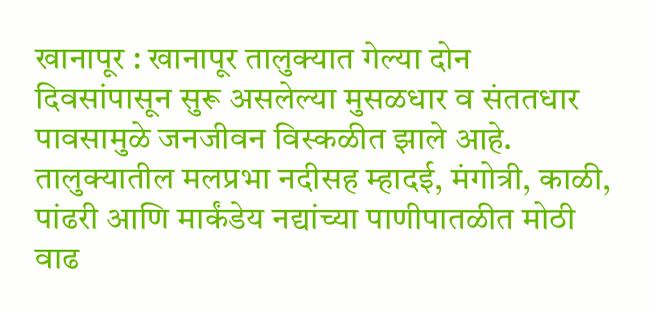खानापूर : खानापूर तालुक्यात गेल्या दोन दिवसांपासून सुरू असलेल्या मुसळधार व संततधार पावसामुळे जनजीवन विस्कळीत झाले आहे. तालुक्यातील मलप्रभा नदीसह म्हादई, मंगोत्री, काळी, पांढरी आणि मार्कंडेय नद्यांच्या पाणीपातळीत मोठी वाढ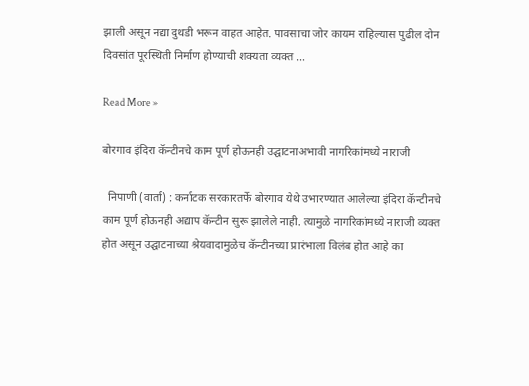झाली असून नद्या दुथडी भरून वाहत आहेत. पावसाचा जोर कायम राहिल्यास पुढील दोन दिवसांत पूरस्थिती निर्माण होण्याची शक्यता व्यक्त …

Read More »

बोरगाव इंदिरा कॅन्टीनचे काम पूर्ण होऊनही उद्घाटनाअभावी नागरिकांमध्ये नाराजी

  निपाणी (वार्ता) : कर्नाटक सरकारतर्फे बोरगाव येथे उभारण्यात आलेल्या इंदिरा कॅन्टीनचे काम पूर्ण होऊनही अद्याप कॅन्टीन सुरू झालेले नाही. त्यामुळे नागरिकांमध्ये नाराजी व्यक्त होत असून उद्घाटनाच्या श्रेयवादामुळेच कॅन्टीनच्या प्रारंभाला विलंब होत आहे का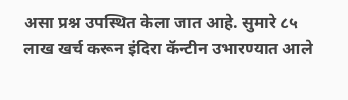असा प्रश्न उपस्थित केला जात आहे. सुमारे ८५ लाख खर्च करून इंदिरा कॅन्टीन उभारण्यात आले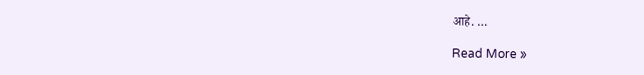आहे. …

Read More »